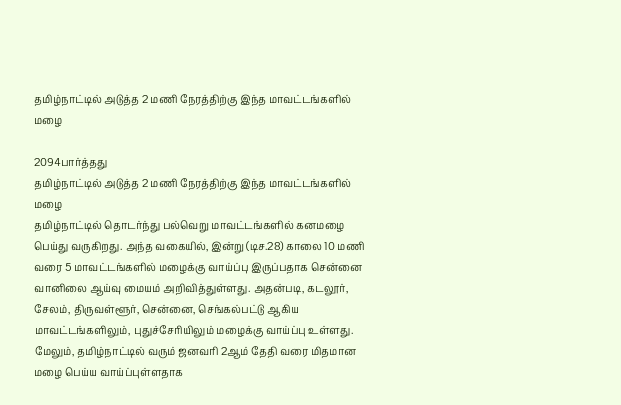தமிழ்நாட்டில் அடுத்த 2 மணி நேரத்திற்கு இந்த மாவட்டங்களில் மழை

2094பார்த்தது
தமிழ்நாட்டில் அடுத்த 2 மணி நேரத்திற்கு இந்த மாவட்டங்களில் மழை
தமிழ்நாட்டில் தொடர்ந்து பல்வெறு மாவட்டங்களில் கனமழை பெய்து வருகிறது. அந்த வகையில், இன்று (டிச.28) காலை 10 மணி வரை 5 மாவட்டங்களில் மழைக்கு வாய்ப்பு இருப்பதாக சென்னை வானிலை ஆய்வு மையம் அறிவித்துள்ளது. அதன்படி, கடலூர், சேலம், திருவள்ளூர், சென்னை, செங்கல்பட்டு ஆகிய மாவட்டங்களிலும், புதுச்சேரியிலும் மழைக்கு வாய்ப்பு உள்ளது. மேலும், தமிழ்நாட்டில் வரும் ஜனவரி 2ஆம் தேதி வரை மிதமான மழை பெய்ய வாய்ப்புள்ளதாக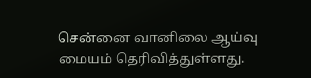சென்னை வானிலை ஆய்வு மையம் தெரிவித்துள்ளது.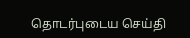தொடர்புடைய செய்தி